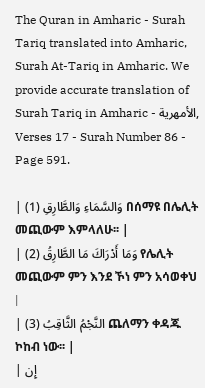The Quran in Amharic - Surah Tariq translated into Amharic, Surah At-Tariq in Amharic. We provide accurate translation of Surah Tariq in Amharic - الأمهرية, Verses 17 - Surah Number 86 - Page 591.

| وَالسَّمَاءِ وَالطَّارِقِ (1) በሰማዩ በሌሊት መጪውም እምላለሁ፡፡ |
| وَمَا أَدْرَاكَ مَا الطَّارِقُ (2) የሌሊት መጪውም ምን እንደ ኾነ ምን አሳወቀህ |
| النَّجْمُ الثَّاقِبُ (3) ጨለማን ቀዳጁ ኮከብ ነው፡፡ |
| إِن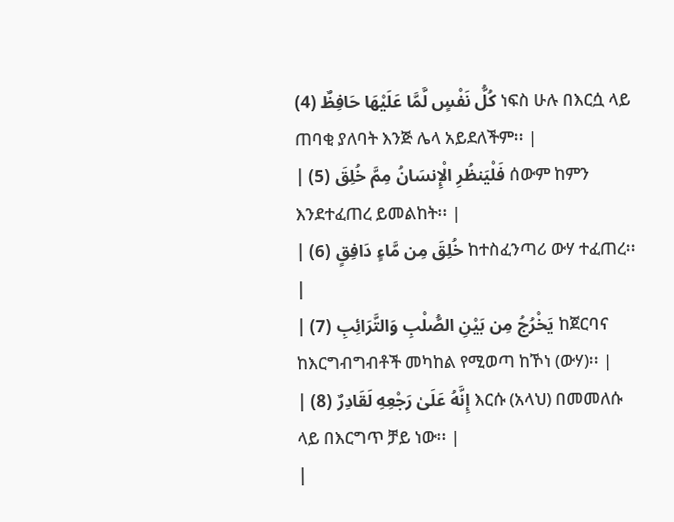كُلُّ نَفْسٍ لَّمَّا عَلَيْهَا حَافِظٌ (4) ነፍስ ሁሉ በእርሷ ላይ ጠባቂ ያለባት እንጅ ሌላ አይደለችም፡፡ |
| فَلْيَنظُرِ الْإِنسَانُ مِمَّ خُلِقَ (5) ሰውም ከምን እንደተፈጠረ ይመልከት፡፡ |
| خُلِقَ مِن مَّاءٍ دَافِقٍ (6) ከተስፈንጣሪ ውሃ ተፈጠረ፡፡ |
| يَخْرُجُ مِن بَيْنِ الصُّلْبِ وَالتَّرَائِبِ (7) ከጀርባና ከእርግብግብቶች መካከል የሚወጣ ከኾነ (ውሃ)፡፡ |
| إِنَّهُ عَلَىٰ رَجْعِهِ لَقَادِرٌ (8) እርሱ (አላህ) በመመለሱ ላይ በእርግጥ ቻይ ነው፡፡ |
|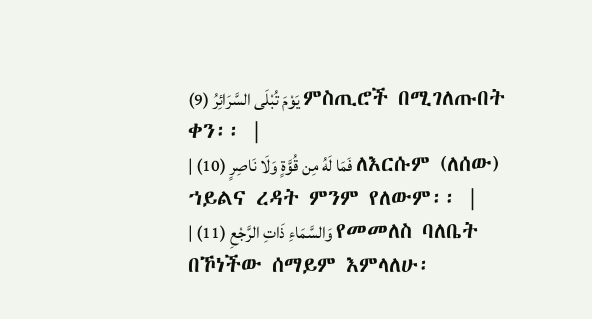يَوْمَ تُبْلَى السَّرَائِرُ (9) ምስጢሮች በሚገለጡበት ቀን፡፡ |
| فَمَا لَهُ مِن قُوَّةٍ وَلَا نَاصِرٍ (10) ለእርሱም (ለሰው) ኀይልና ረዳት ምንም የለውም፡፡ |
| وَالسَّمَاءِ ذَاتِ الرَّجْعِ (11) የመመለስ ባለቤት በኾነችው ሰማይም እምላለሁ፡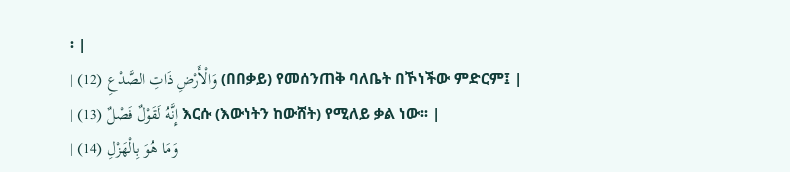፡ |
| وَالْأَرْضِ ذَاتِ الصَّدْعِ (12) (በበቃይ) የመሰንጠቅ ባለቤት በኾነችው ምድርም፤ |
| إِنَّهُ لَقَوْلٌ فَصْلٌ (13) እርሱ (እውነትን ከውሸት) የሚለይ ቃል ነው፡፡ |
| وَمَا هُوَ بِالْهَزْلِ (14)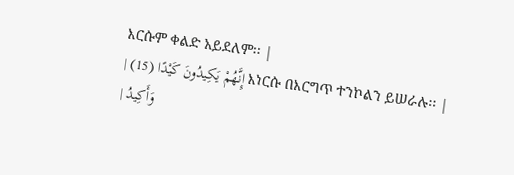እርሱም ቀልድ አይደለም፡፡ |
| إِنَّهُمْ يَكِيدُونَ كَيْدًا (15) እነርሱ በእርግጥ ተንኮልን ይሠራሉ፡፡ |
| وَأَكِيدُ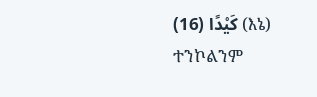كَيْدًا (16) (እኔ) ተንኮልንም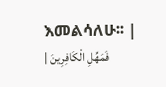እመልሳለሁ፡፡ |
| فَمَهِّلِ الْكَافِرِينَ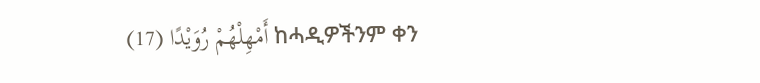أَمْهِلْهُمْ رُوَيْدًا (17) ከሓዲዎችንም ቀን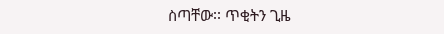ስጣቸው፡፡ ጥቂትን ጊዜ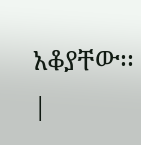አቆያቸው፡፡ |